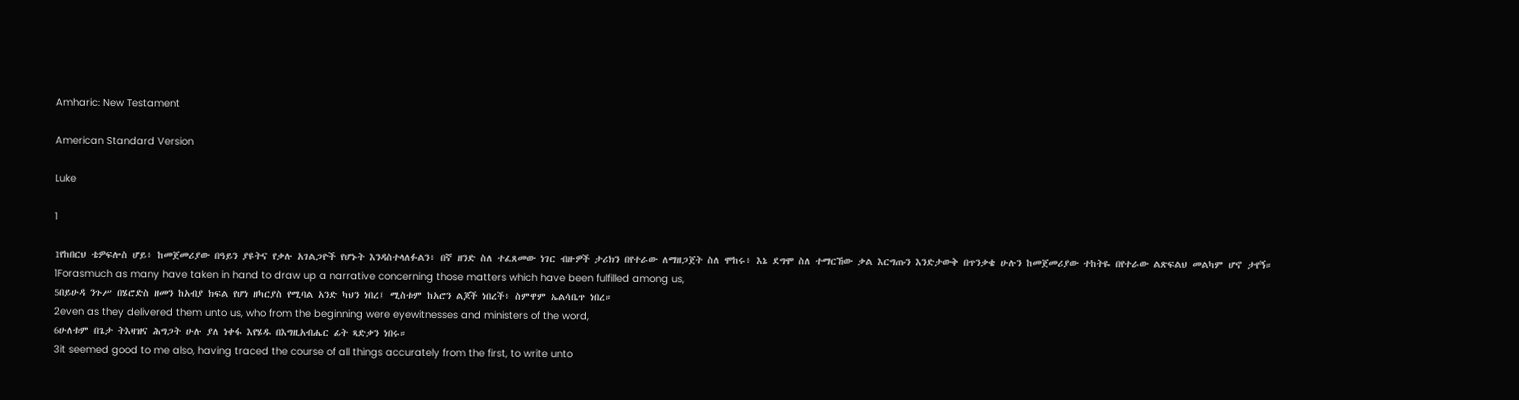Amharic: New Testament

American Standard Version

Luke

1

1የከበርህ ቴዎፍሎስ ሆይ፥ ከመጀመሪያው በዓይን ያዩትና የቃሉ አገልጋዮች የሆኑት እንዳስተላለፉልን፥ በኛ ዘንድ ስለ ተፈጸመው ነገር ብዙዎች ታሪክን በየተራው ለማዘጋጀት ስለ ሞከሩ፥ እኔ ደግሞ ስለ ተማርኸው ቃል እርግጡን እንድታውቅ በጥንቃቄ ሁሉን ከመጀመሪያው ተከትዬ በየተራው ልጽፍልህ መልካም ሆኖ ታየኝ።
1Forasmuch as many have taken in hand to draw up a narrative concerning those matters which have been fulfilled among us,
5በይሁዳ ንጉሥ በሄሮድስ ዘመን ከአብያ ክፍል የሆነ ዘካርያስ የሚባል አንድ ካህን ነበረ፤ ሚስቱም ከአሮን ልጆች ነበረች፥ ስምዋም ኤልሳቤጥ ነበረ።
2even as they delivered them unto us, who from the beginning were eyewitnesses and ministers of the word,
6ሁለቱም በጌታ ትእዛዝና ሕግጋት ሁሉ ያለ ነቀፋ እየሄዱ በእግዚአብሔር ፊት ጻድቃን ነበሩ።
3it seemed good to me also, having traced the course of all things accurately from the first, to write unto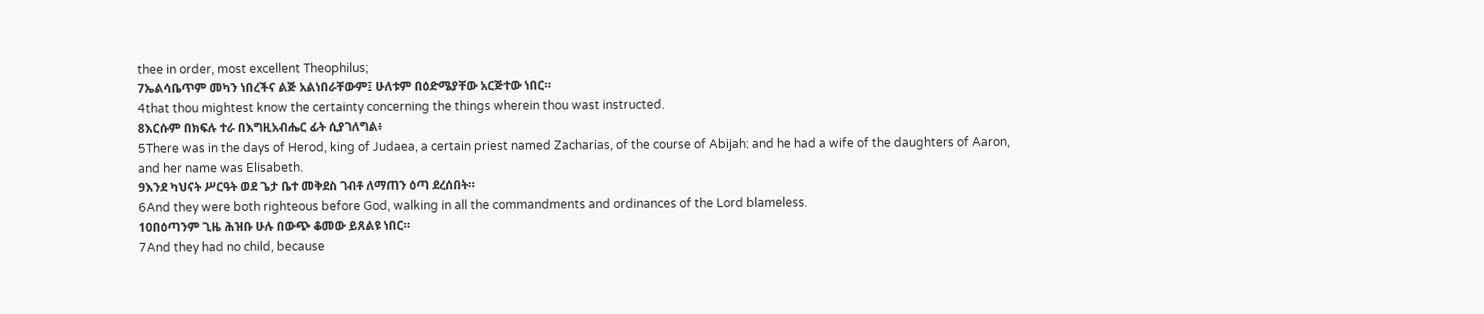thee in order, most excellent Theophilus;
7ኤልሳቤጥም መካን ነበረችና ልጅ አልነበራቸውም፤ ሁለቱም በዕድሜያቸው አርጅተው ነበር።
4that thou mightest know the certainty concerning the things wherein thou wast instructed.
8እርሱም በክፍሉ ተራ በእግዚአብሔር ፊት ሲያገለግል፥
5There was in the days of Herod, king of Judaea, a certain priest named Zacharias, of the course of Abijah: and he had a wife of the daughters of Aaron, and her name was Elisabeth.
9እንደ ካህናት ሥርዓት ወደ ጌታ ቤተ መቅደስ ገብቶ ለማጠን ዕጣ ደረሰበት።
6And they were both righteous before God, walking in all the commandments and ordinances of the Lord blameless.
10በዕጣንም ጊዜ ሕዝቡ ሁሉ በውጭ ቆመው ይጸልዩ ነበር።
7And they had no child, because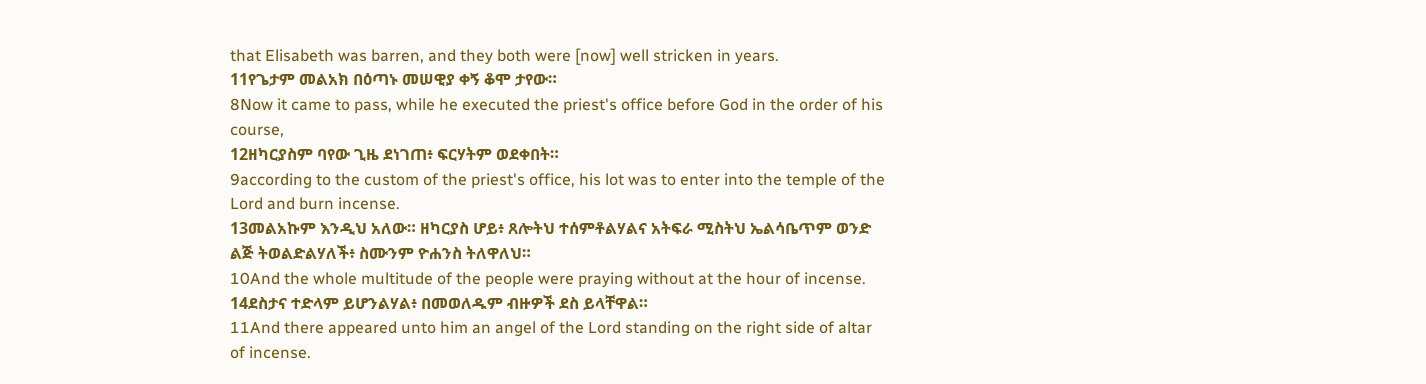that Elisabeth was barren, and they both were [now] well stricken in years.
11የጌታም መልአክ በዕጣኑ መሠዊያ ቀኝ ቆሞ ታየው።
8Now it came to pass, while he executed the priest's office before God in the order of his course,
12ዘካርያስም ባየው ጊዜ ደነገጠ፥ ፍርሃትም ወደቀበት።
9according to the custom of the priest's office, his lot was to enter into the temple of the Lord and burn incense.
13መልአኩም እንዲህ አለው። ዘካርያስ ሆይ፥ ጸሎትህ ተሰምቶልሃልና አትፍራ ሚስትህ ኤልሳቤጥም ወንድ ልጅ ትወልድልሃለች፥ ስሙንም ዮሐንስ ትለዋለህ።
10And the whole multitude of the people were praying without at the hour of incense.
14ደስታና ተድላም ይሆንልሃል፥ በመወለዱም ብዙዎች ደስ ይላቸዋል።
11And there appeared unto him an angel of the Lord standing on the right side of altar of incense.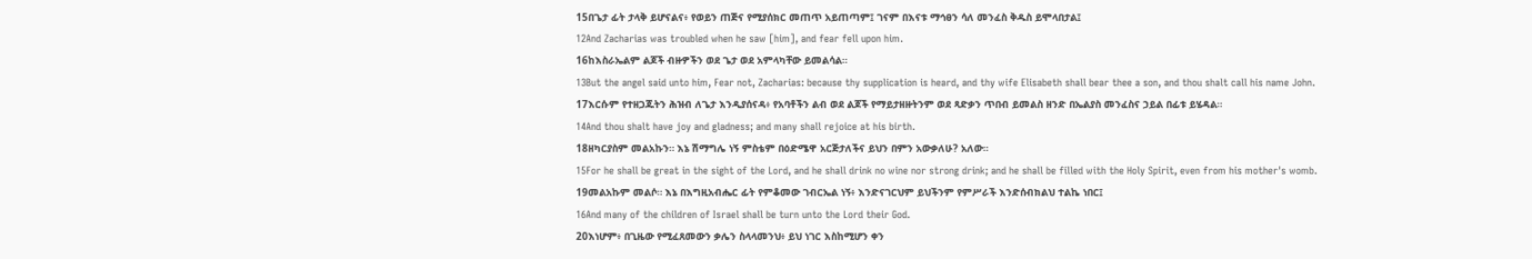15በጌታ ፊት ታላቅ ይሆናልና፥ የወይን ጠጅና የሚያሰክር መጠጥ አይጠጣም፤ ገናም በእናቱ ማኅፀን ሳለ መንፈስ ቅዱስ ይሞላበታል፤
12And Zacharias was troubled when he saw [him], and fear fell upon him.
16ከእስራኤልም ልጆች ብዙዎችን ወደ ጌታ ወደ አምላካቸው ይመልሳል።
13But the angel said unto him, Fear not, Zacharias: because thy supplication is heard, and thy wife Elisabeth shall bear thee a son, and thou shalt call his name John.
17እርሱም የተዘጋጁትን ሕዝብ ለጌታ እንዲያሰናዳ፥ የአባቶችን ልብ ወደ ልጆች የማይታዘዙትንም ወደ ጻድቃን ጥበብ ይመልስ ዘንድ በኤልያስ መንፈስና ኃይል በፊቱ ይሄዳል።
14And thou shalt have joy and gladness; and many shall rejoice at his birth.
18ዘካርያስም መልአኩን። እኔ ሽማግሌ ነኝ ምስቴም በዕድሜዋ አርጅታለችና ይህን በምን አውቃለሁ? አለው።
15For he shall be great in the sight of the Lord, and he shall drink no wine nor strong drink; and he shall be filled with the Holy Spirit, even from his mother's womb.
19መልአኩም መልሶ። እኔ በእግዚአብሔር ፊት የምቆመው ገብርኤል ነኝ፥ እንድናገርህም ይህችንም የምሥራች እንድሰብክልህ ተልኬ ነበር፤
16And many of the children of Israel shall be turn unto the Lord their God.
20እነሆም፥ በጊዜው የሚፈጸመውን ቃሌን ስላላመንህ፥ ይህ ነገር እስከሚሆን ቀን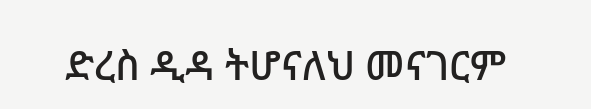ድረስ ዲዳ ትሆናለህ መናገርም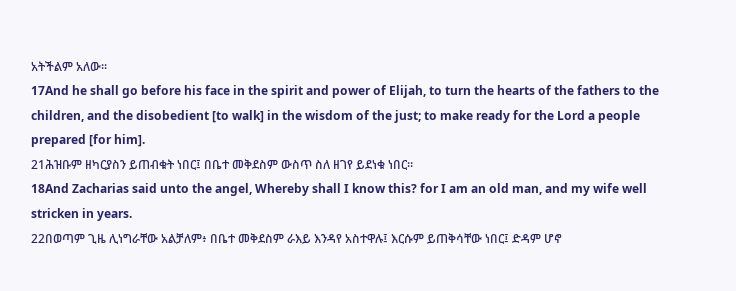አትችልም አለው።
17And he shall go before his face in the spirit and power of Elijah, to turn the hearts of the fathers to the children, and the disobedient [to walk] in the wisdom of the just; to make ready for the Lord a people prepared [for him].
21ሕዝቡም ዘካርያስን ይጠብቁት ነበር፤ በቤተ መቅደስም ውስጥ ስለ ዘገየ ይደነቁ ነበር።
18And Zacharias said unto the angel, Whereby shall I know this? for I am an old man, and my wife well stricken in years.
22በወጣም ጊዜ ሊነግራቸው አልቻለም፥ በቤተ መቅደስም ራእይ እንዳየ አስተዋሉ፤ እርሱም ይጠቅሳቸው ነበር፤ ድዳም ሆኖ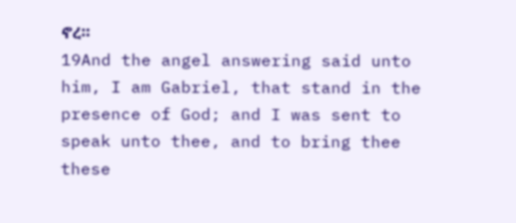ኖረ።
19And the angel answering said unto him, I am Gabriel, that stand in the presence of God; and I was sent to speak unto thee, and to bring thee these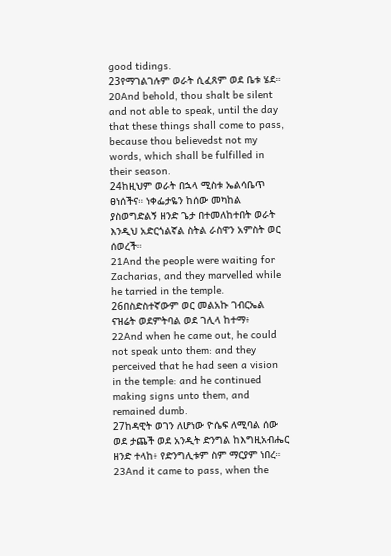good tidings.
23የማገልገሉም ወራት ሲፈጸም ወደ ቤቱ ሄደ።
20And behold, thou shalt be silent and not able to speak, until the day that these things shall come to pass, because thou believedst not my words, which shall be fulfilled in their season.
24ከዚህም ወራት በኋላ ሚስቱ ኤልሳቤጥ ፀነሰችና። ነቀፌታዬን ከሰው መካከል ያስወግድልኝ ዘንድ ጌታ በተመለከተበት ወራት እንዲህ አድርጎልኛል ስትል ራስዋን አምስት ወር ሰወረች።
21And the people were waiting for Zacharias, and they marvelled while he tarried in the temple.
26በስድስተኛውም ወር መልአኩ ገብርኤል ናዝሬት ወደምትባል ወደ ገሊላ ከተማ፥
22And when he came out, he could not speak unto them: and they perceived that he had seen a vision in the temple: and he continued making signs unto them, and remained dumb.
27ከዳዊት ወገን ለሆነው ዮሴፍ ለሚባል ሰው ወደ ታጨች ወደ አንዲት ድንግል ከእግዚአብሔር ዘንድ ተላከ፥ የድንግሊቱም ስም ማርያም ነበረ።
23And it came to pass, when the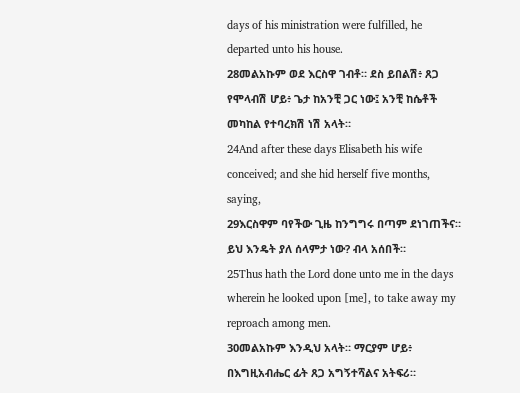days of his ministration were fulfilled, he departed unto his house.
28መልአኩም ወደ እርስዋ ገብቶ። ደስ ይበልሽ፥ ጸጋ የሞላብሽ ሆይ፥ ጌታ ከአንቺ ጋር ነው፤ አንቺ ከሴቶች መካከል የተባረክሽ ነሽ አላት።
24And after these days Elisabeth his wife conceived; and she hid herself five months, saying,
29እርስዋም ባየችው ጊዜ ከንግግሩ በጣም ደነገጠችና። ይህ እንዴት ያለ ሰላምታ ነው? ብላ አሰበች።
25Thus hath the Lord done unto me in the days wherein he looked upon [me], to take away my reproach among men.
30መልአኩም እንዲህ አላት። ማርያም ሆይ፥ በእግዚአብሔር ፊት ጸጋ አግኝተሻልና አትፍሪ።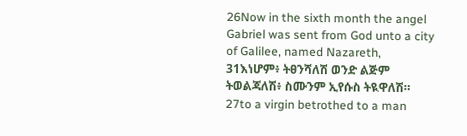26Now in the sixth month the angel Gabriel was sent from God unto a city of Galilee, named Nazareth,
31እነሆም፥ ትፀንሻለሽ ወንድ ልጅም ትወልጃለሽ፥ ስሙንም ኢየሱስ ትዪዋለሽ።
27to a virgin betrothed to a man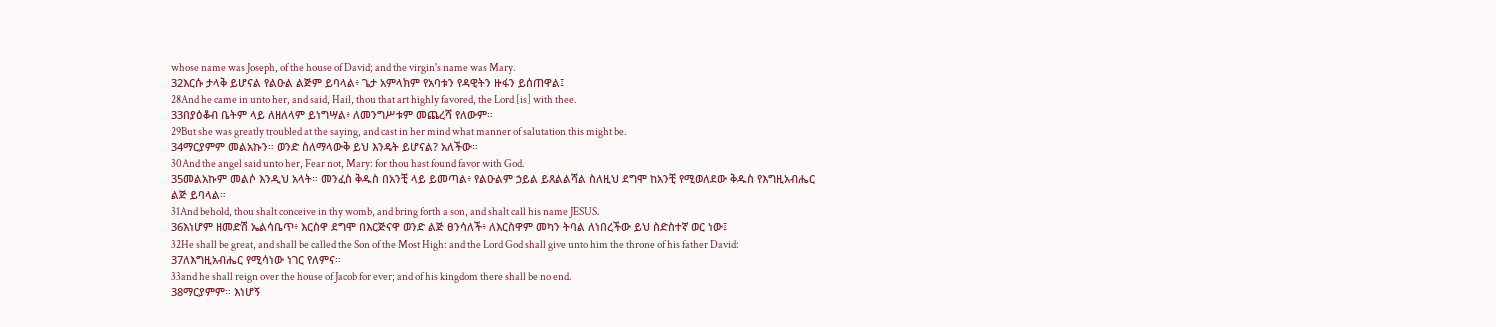whose name was Joseph, of the house of David; and the virgin's name was Mary.
32እርሱ ታላቅ ይሆናል የልዑል ልጅም ይባላል፥ ጌታ አምላክም የአባቱን የዳዊትን ዙፋን ይሰጠዋል፤
28And he came in unto her, and said, Hail, thou that art highly favored, the Lord [is] with thee.
33በያዕቆብ ቤትም ላይ ለዘለላም ይነግሣል፥ ለመንግሥቱም መጨረሻ የለውም።
29But she was greatly troubled at the saying, and cast in her mind what manner of salutation this might be.
34ማርያምም መልአኩን። ወንድ ስለማላውቅ ይህ እንዴት ይሆናል? አለችው።
30And the angel said unto her, Fear not, Mary: for thou hast found favor with God.
35መልአኩም መልሶ እንዲህ አላት። መንፈስ ቅዱስ በአንቺ ላይ ይመጣል፥ የልዑልም ኃይል ይጸልልሻል ስለዚህ ደግሞ ከአንቺ የሚወለደው ቅዱስ የእግዚአብሔር ልጅ ይባላል።
31And behold, thou shalt conceive in thy womb, and bring forth a son, and shalt call his name JESUS.
36እነሆም ዘመድሽ ኤልሳቤጥ፥ እርስዋ ደግሞ በእርጅናዋ ወንድ ልጅ ፀንሳለች፥ ለእርስዋም መካን ትባል ለነበረችው ይህ ስድስተኛ ወር ነው፤
32He shall be great, and shall be called the Son of the Most High: and the Lord God shall give unto him the throne of his father David:
37ለእግዚአብሔር የሚሳነው ነገር የለምና።
33and he shall reign over the house of Jacob for ever; and of his kingdom there shall be no end.
38ማርያምም። እነሆኝ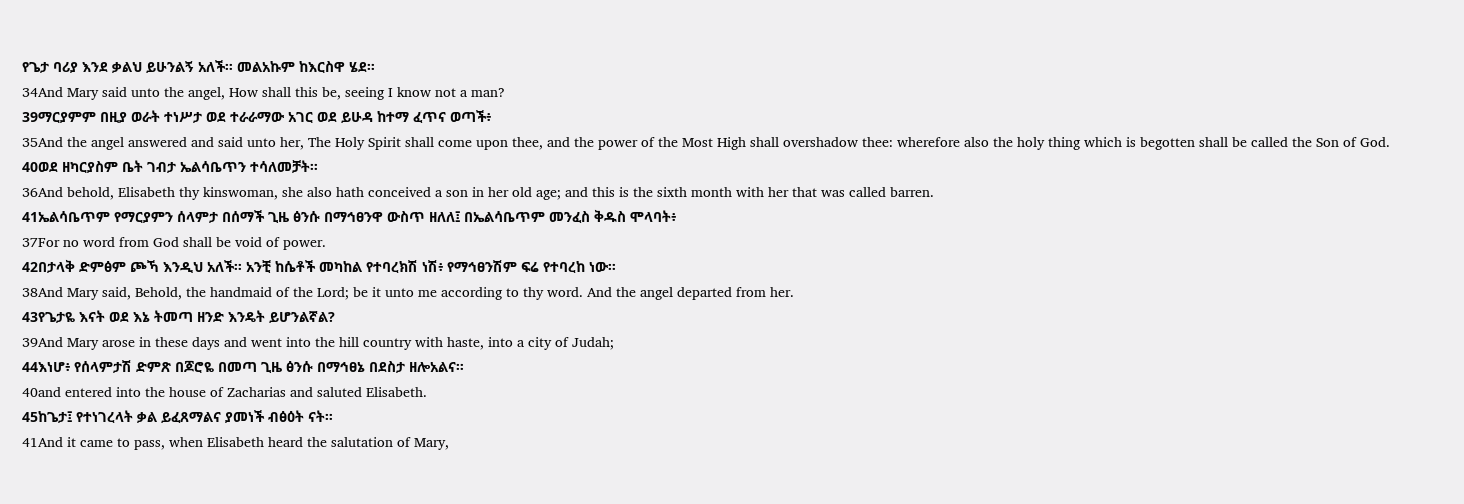የጌታ ባሪያ እንደ ቃልህ ይሁንልኝ አለች። መልአኩም ከእርስዋ ሄደ።
34And Mary said unto the angel, How shall this be, seeing I know not a man?
39ማርያምም በዚያ ወራት ተነሥታ ወደ ተራራማው አገር ወደ ይሁዳ ከተማ ፈጥና ወጣች፥
35And the angel answered and said unto her, The Holy Spirit shall come upon thee, and the power of the Most High shall overshadow thee: wherefore also the holy thing which is begotten shall be called the Son of God.
40ወደ ዘካርያስም ቤት ገብታ ኤልሳቤጥን ተሳለመቻት።
36And behold, Elisabeth thy kinswoman, she also hath conceived a son in her old age; and this is the sixth month with her that was called barren.
41ኤልሳቤጥም የማርያምን ሰላምታ በሰማች ጊዜ ፅንሱ በማኅፀንዋ ውስጥ ዘለለ፤ በኤልሳቤጥም መንፈስ ቅዱስ ሞላባት፥
37For no word from God shall be void of power.
42በታላቅ ድምፅም ጮኻ እንዲህ አለች። አንቺ ከሴቶች መካከል የተባረክሽ ነሽ፥ የማኅፀንሽም ፍሬ የተባረከ ነው።
38And Mary said, Behold, the handmaid of the Lord; be it unto me according to thy word. And the angel departed from her.
43የጌታዬ እናት ወደ እኔ ትመጣ ዘንድ እንዴት ይሆንልኛል?
39And Mary arose in these days and went into the hill country with haste, into a city of Judah;
44እነሆ፥ የሰላምታሽ ድምጽ በጆሮዬ በመጣ ጊዜ ፅንሱ በማኅፀኔ በደስታ ዘሎአልና።
40and entered into the house of Zacharias and saluted Elisabeth.
45ከጌታ፤ የተነገረላት ቃል ይፈጸማልና ያመነች ብፅዕት ናት።
41And it came to pass, when Elisabeth heard the salutation of Mary,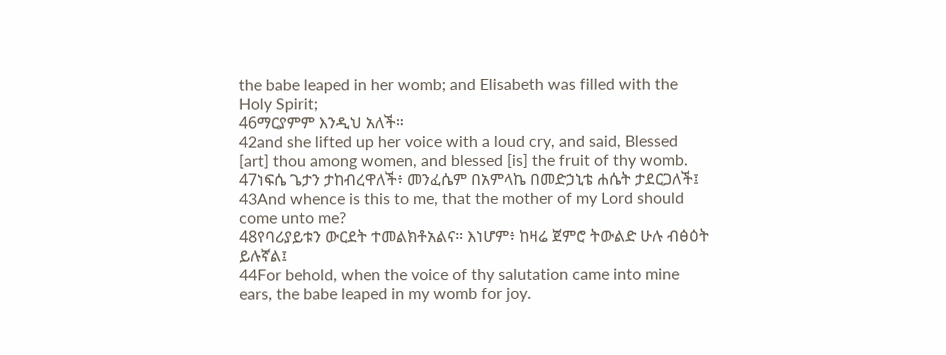the babe leaped in her womb; and Elisabeth was filled with the Holy Spirit;
46ማርያምም እንዲህ አለች።
42and she lifted up her voice with a loud cry, and said, Blessed [art] thou among women, and blessed [is] the fruit of thy womb.
47ነፍሴ ጌታን ታከብረዋለች፥ መንፈሴም በአምላኬ በመድኃኒቴ ሐሴት ታደርጋለች፤
43And whence is this to me, that the mother of my Lord should come unto me?
48የባሪያይቱን ውርደት ተመልክቶአልና። እነሆም፥ ከዛሬ ጀምሮ ትውልድ ሁሉ ብፅዕት ይሉኛል፤
44For behold, when the voice of thy salutation came into mine ears, the babe leaped in my womb for joy.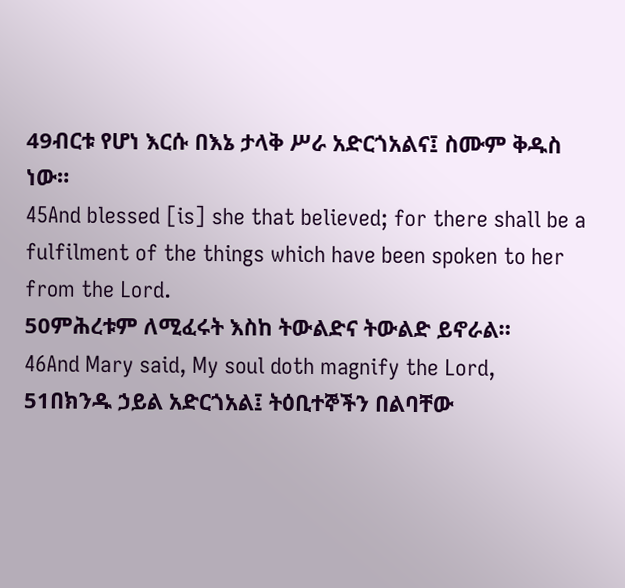49ብርቱ የሆነ እርሱ በእኔ ታላቅ ሥራ አድርጎአልና፤ ስሙም ቅዱስ ነው።
45And blessed [is] she that believed; for there shall be a fulfilment of the things which have been spoken to her from the Lord.
50ምሕረቱም ለሚፈሩት እስከ ትውልድና ትውልድ ይኖራል።
46And Mary said, My soul doth magnify the Lord,
51በክንዱ ኃይል አድርጎአል፤ ትዕቢተኞችን በልባቸው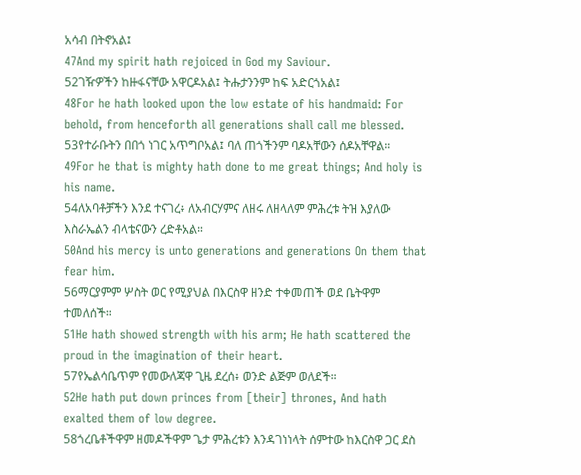አሳብ በትኖአል፤
47And my spirit hath rejoiced in God my Saviour.
52ገዥዎችን ከዙፋናቸው አዋርዶአል፤ ትሑታንንም ከፍ አድርጎአል፤
48For he hath looked upon the low estate of his handmaid: For behold, from henceforth all generations shall call me blessed.
53የተራቡትን በበጎ ነገር አጥግቦአል፤ ባለ ጠጎችንም ባዶአቸውን ሰዶአቸዋል።
49For he that is mighty hath done to me great things; And holy is his name.
54ለአባቶቻችን እንደ ተናገረ፥ ለአብርሃምና ለዘሩ ለዘላለም ምሕረቱ ትዝ እያለው እስራኤልን ብላቴናውን ረድቶአል።
50And his mercy is unto generations and generations On them that fear him.
56ማርያምም ሦስት ወር የሚያህል በእርስዋ ዘንድ ተቀመጠች ወደ ቤትዋም ተመለሰች።
51He hath showed strength with his arm; He hath scattered the proud in the imagination of their heart.
57የኤልሳቤጥም የመውለጃዋ ጊዜ ደረሰ፥ ወንድ ልጅም ወለደች።
52He hath put down princes from [their] thrones, And hath exalted them of low degree.
58ጎረቤቶችዋም ዘመዶችዋም ጌታ ምሕረቱን እንዳገነነላት ሰምተው ከእርስዋ ጋር ደስ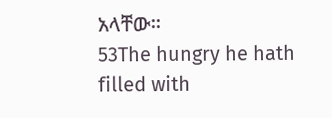አላቸው።
53The hungry he hath filled with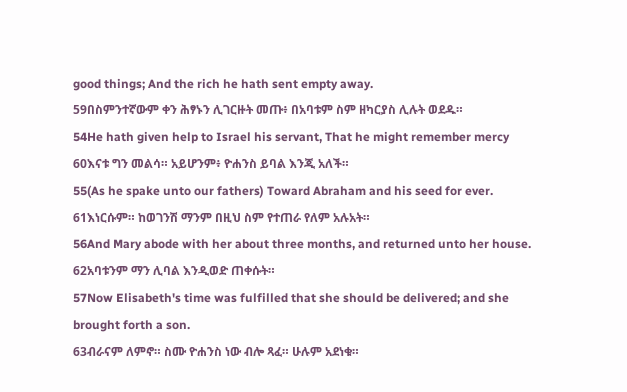good things; And the rich he hath sent empty away.
59በስምንተኛውም ቀን ሕፃኑን ሊገርዙት መጡ፥ በአባቱም ስም ዘካርያስ ሊሉት ወደዱ።
54He hath given help to Israel his servant, That he might remember mercy
60እናቱ ግን መልሳ። አይሆንም፥ ዮሐንስ ይባል እንጂ አለች።
55(As he spake unto our fathers) Toward Abraham and his seed for ever.
61እነርሱም። ከወገንሽ ማንም በዚህ ስም የተጠራ የለም አሉአት።
56And Mary abode with her about three months, and returned unto her house.
62አባቱንም ማን ሊባል እንዲወድ ጠቀሱት።
57Now Elisabeth's time was fulfilled that she should be delivered; and she brought forth a son.
63ብራናም ለምኖ። ስሙ ዮሐንስ ነው ብሎ ጻፈ። ሁሉም አደነቁ።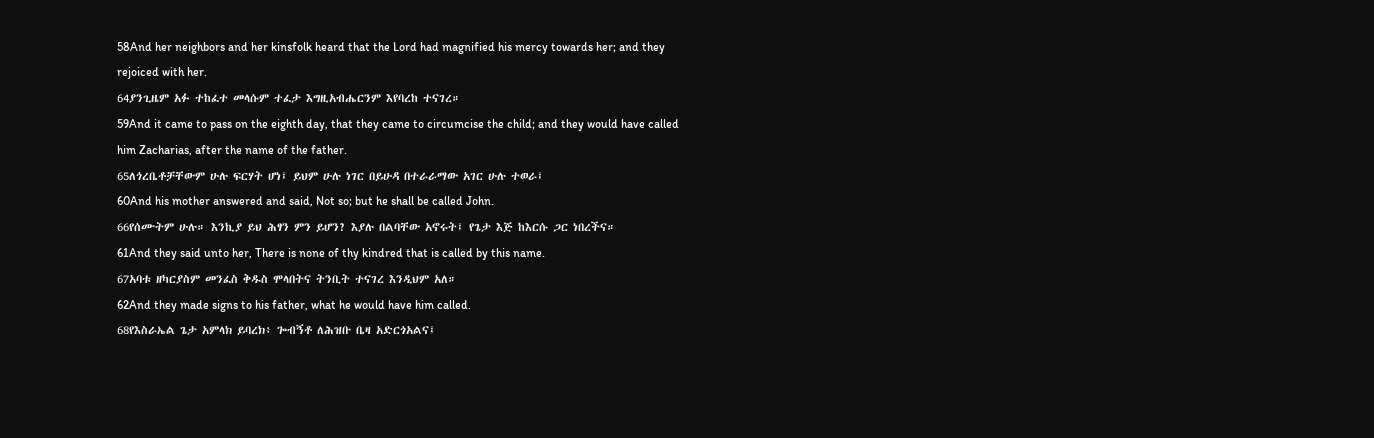58And her neighbors and her kinsfolk heard that the Lord had magnified his mercy towards her; and they rejoiced with her.
64ያንጊዜም አፉ ተከፈተ መላሱም ተፈታ እግዚአብሔርንም እየባረከ ተናገረ።
59And it came to pass on the eighth day, that they came to circumcise the child; and they would have called him Zacharias, after the name of the father.
65ለጎረቤቶቻቸውም ሁሉ ፍርሃት ሆነ፤ ይህም ሁሉ ነገር በይሁዳ በተራራማው አገር ሁሉ ተወራ፤
60And his mother answered and said, Not so; but he shall be called John.
66የሰሙትም ሁሉ። እንኪያ ይህ ሕፃን ምን ይሆን? እያሉ በልባቸው አኖሩት፤ የጌታ እጅ ከእርሱ ጋር ነበረችና።
61And they said unto her, There is none of thy kindred that is called by this name.
67አባቱ ዘካርያስም መንፈስ ቅዱስ ሞላበትና ትንቢት ተናገረ እንዲህም አለ።
62And they made signs to his father, what he would have him called.
68የእስራኤል ጌታ አምላክ ይባረክ፥ ጐብኝቶ ለሕዝቡ ቤዛ አድርጎአልና፤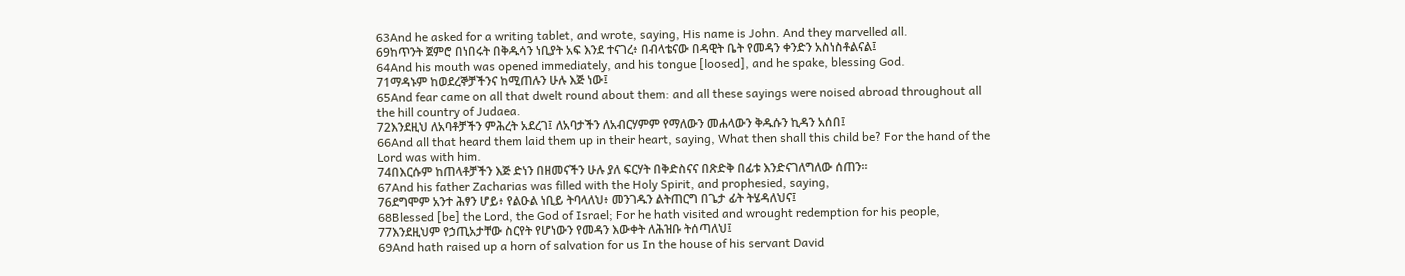63And he asked for a writing tablet, and wrote, saying, His name is John. And they marvelled all.
69ከጥንት ጀምሮ በነበሩት በቅዱሳን ነቢያት አፍ እንደ ተናገረ፥ በብላቴናው በዳዊት ቤት የመዳን ቀንድን አስነስቶልናል፤
64And his mouth was opened immediately, and his tongue [loosed], and he spake, blessing God.
71ማዳኑም ከወደረኞቻችንና ከሚጠሉን ሁሉ እጅ ነው፤
65And fear came on all that dwelt round about them: and all these sayings were noised abroad throughout all the hill country of Judaea.
72እንደዚህ ለአባቶቻችን ምሕረት አደረገ፤ ለአባታችን ለአብርሃምም የማለውን መሐላውን ቅዱሱን ኪዳን አሰበ፤
66And all that heard them laid them up in their heart, saying, What then shall this child be? For the hand of the Lord was with him.
74በእርሱም ከጠላቶቻችን እጅ ድነን በዘመናችን ሁሉ ያለ ፍርሃት በቅድስናና በጽድቅ በፊቱ እንድናገለግለው ሰጠን።
67And his father Zacharias was filled with the Holy Spirit, and prophesied, saying,
76ደግሞም አንተ ሕፃን ሆይ፥ የልዑል ነቢይ ትባላለህ፥ መንገዱን ልትጠርግ በጌታ ፊት ትሄዳለህና፤
68Blessed [be] the Lord, the God of Israel; For he hath visited and wrought redemption for his people,
77እንደዚህም የኃጢአታቸው ስርየት የሆነውን የመዳን እውቀት ለሕዝቡ ትሰጣለህ፤
69And hath raised up a horn of salvation for us In the house of his servant David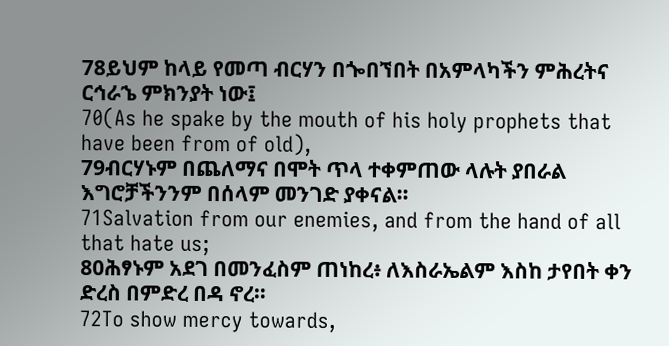78ይህም ከላይ የመጣ ብርሃን በጐበኘበት በአምላካችን ምሕረትና ርኅራኄ ምክንያት ነው፤
70(As he spake by the mouth of his holy prophets that have been from of old),
79ብርሃኑም በጨለማና በሞት ጥላ ተቀምጠው ላሉት ያበራል እግሮቻችንንም በሰላም መንገድ ያቀናል።
71Salvation from our enemies, and from the hand of all that hate us;
80ሕፃኑም አደገ በመንፈስም ጠነከረ፥ ለእስራኤልም እስከ ታየበት ቀን ድረስ በምድረ በዳ ኖረ።
72To show mercy towards,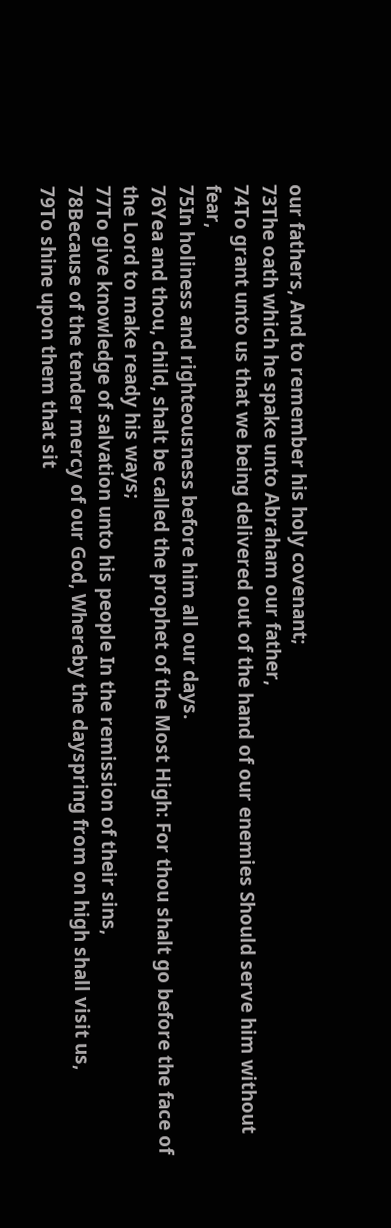our fathers, And to remember his holy covenant;
73The oath which he spake unto Abraham our father,
74To grant unto us that we being delivered out of the hand of our enemies Should serve him without fear,
75In holiness and righteousness before him all our days.
76Yea and thou, child, shalt be called the prophet of the Most High: For thou shalt go before the face of the Lord to make ready his ways;
77To give knowledge of salvation unto his people In the remission of their sins,
78Because of the tender mercy of our God, Whereby the dayspring from on high shall visit us,
79To shine upon them that sit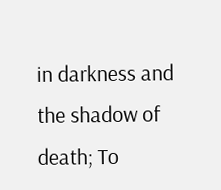in darkness and the shadow of death; To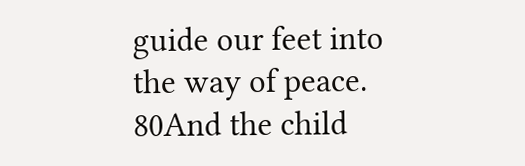guide our feet into the way of peace.
80And the child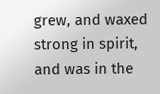grew, and waxed strong in spirit, and was in the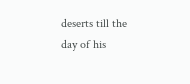deserts till the day of his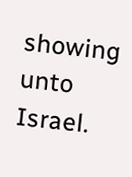showing unto Israel.